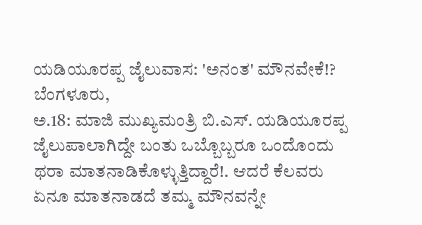ಯಡಿಯೂರಪ್ಪ ಜೈಲುವಾಸ: 'ಅನಂತ' ಮೌನವೇಕೆ!?
ಬೆಂಗಳೂರು,
ಅ.18: ಮಾಜಿ ಮುಖ್ಯಮಂತ್ರಿ ಬಿ.ಎಸ್. ಯಡಿಯೂರಪ್ಪ ಜೈಲುಪಾಲಾಗಿದ್ದೇ ಬಂತು ಒಬ್ಬೊಬ್ಬರೂ ಒಂದೊಂದು ಥರಾ ಮಾತನಾಡಿಕೊಳ್ಳುತ್ತಿದ್ದಾರೆ!. ಆದರೆ ಕೆಲವರು ಏನೂ ಮಾತನಾಡದೆ ತಮ್ಮ ಮೌನವನ್ನೇ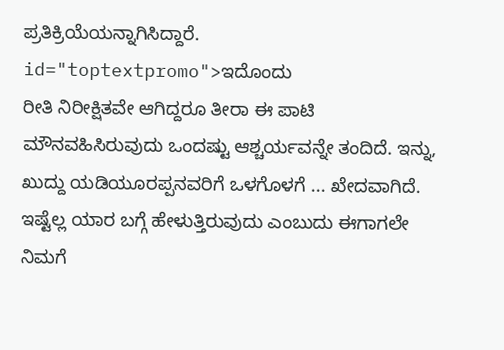ಪ್ರತಿಕ್ರಿಯೆಯನ್ನಾಗಿಸಿದ್ದಾರೆ. id="toptextpromo">ಇದೊಂದು
ರೀತಿ ನಿರೀಕ್ಷಿತವೇ ಆಗಿದ್ದರೂ ತೀರಾ ಈ ಪಾಟಿ ಮೌನವಹಿಸಿರುವುದು ಒಂದಷ್ಟು ಆಶ್ಚರ್ಯವನ್ನೇ ತಂದಿದೆ. ಇನ್ನು, ಖುದ್ದು ಯಡಿಯೂರಪ್ಪನವರಿಗೆ ಒಳಗೊಳಗೆ ... ಖೇದವಾಗಿದೆ. ಇಷ್ಟೆಲ್ಲ ಯಾರ ಬಗ್ಗೆ ಹೇಳುತ್ತಿರುವುದು ಎಂಬುದು ಈಗಾಗಲೇ ನಿಮಗೆ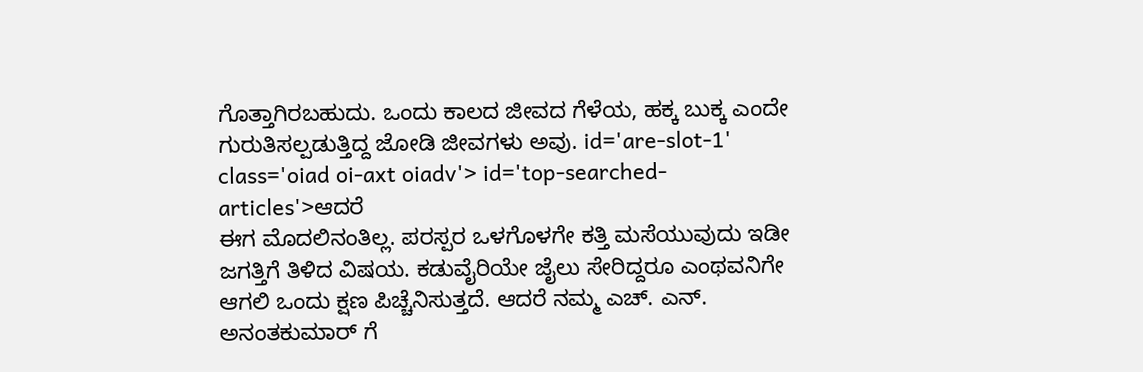ಗೊತ್ತಾಗಿರಬಹುದು. ಒಂದು ಕಾಲದ ಜೀವದ ಗೆಳೆಯ, ಹಕ್ಕ ಬುಕ್ಕ ಎಂದೇ ಗುರುತಿಸಲ್ಪಡುತ್ತಿದ್ದ ಜೋಡಿ ಜೀವಗಳು ಅವು. id='are-slot-1' class='oiad oi-axt oiadv'> id='top-searched-articles'>ಆದರೆ
ಈಗ ಮೊದಲಿನಂತಿಲ್ಲ. ಪರಸ್ಪರ ಒಳಗೊಳಗೇ ಕತ್ತಿ ಮಸೆಯುವುದು ಇಡೀ ಜಗತ್ತಿಗೆ ತಿಳಿದ ವಿಷಯ. ಕಡುವೈರಿಯೇ ಜೈಲು ಸೇರಿದ್ದರೂ ಎಂಥವನಿಗೇ ಆಗಲಿ ಒಂದು ಕ್ಷಣ ಪಿಚ್ಚೆನಿಸುತ್ತದೆ. ಆದರೆ ನಮ್ಮ ಎಚ್. ಎನ್. ಅನಂತಕುಮಾರ್ ಗೆ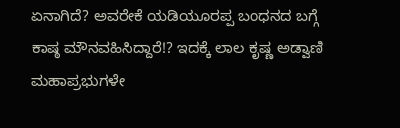ಏನಾಗಿದೆ? ಅವರೇಕೆ ಯಡಿಯೂರಪ್ಪ ಬಂಧನದ ಬಗ್ಗೆ ಕಾಷ್ಠ ಮೌನವಹಿಸಿದ್ದಾರೆ!? ಇದಕ್ಕೆ ಲಾಲ ಕೃಷ್ಣ ಅಡ್ವಾಣಿ ಮಹಾಪ್ರಭುಗಳೇ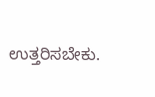ಉತ್ತರಿಸಬೇಕು.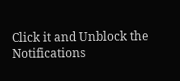Click it and Unblock the Notifications